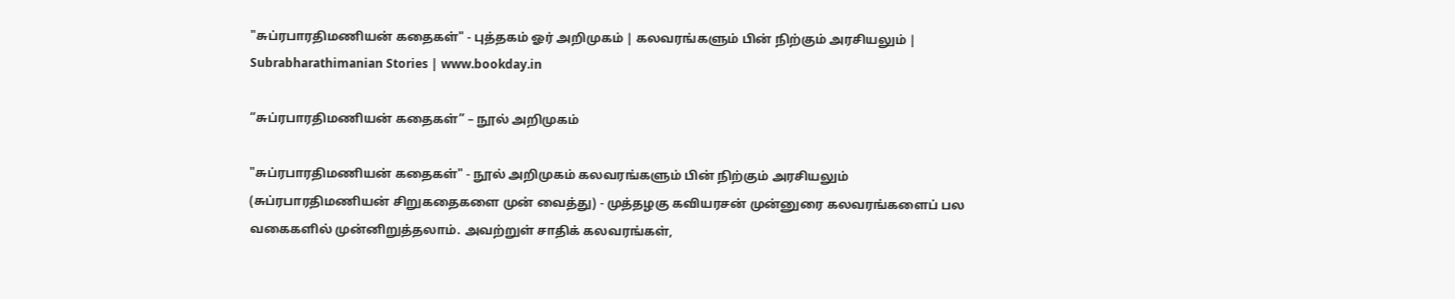"சுப்ரபாரதிமணியன் கதைகள்" - புத்தகம் ஓர் அறிமுகம் | கலவரங்களும் பின் நிற்கும் அரசியலும் | Subrabharathimanian Stories | www.bookday.in

“சுப்ரபாரதிமணியன் கதைகள்” – நூல் அறிமுகம்

"சுப்ரபாரதிமணியன் கதைகள்" - நூல் அறிமுகம் கலவரங்களும் பின் நிற்கும் அரசியலும் (சுப்ரபாரதிமணியன் சிறுகதைகளை முன் வைத்து) - முத்தழகு கவியரசன் முன்னுரை கலவரங்களைப் பல வகைகளில் முன்னிறுத்தலாம். அவற்றுள் சாதிக் கலவரங்கள்,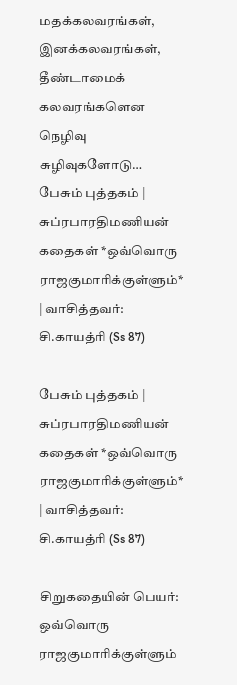மதக்கலவரங்கள், இனக்கலவரங்கள், தீண்டாமைக் கலவரங்களென நெழிவு சுழிவுகளோடு…
பேசும் புத்தகம் | சுப்ரபாரதிமணியன் கதைகள் *ஒவ்வொரு ராஜகுமாரிக்குள்ளும்* | வாசித்தவர்: சி.காயத்ரி (Ss 87)

பேசும் புத்தகம் | சுப்ரபாரதிமணியன் கதைகள் *ஒவ்வொரு ராஜகுமாரிக்குள்ளும்* | வாசித்தவர்: சி.காயத்ரி (Ss 87)

சிறுகதையின் பெயர்: ஒவ்வொரு ராஜகுமாரிக்குள்ளும்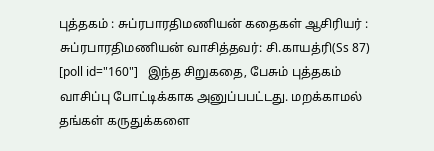புத்தகம் : சுப்ரபாரதிமணியன் கதைகள் ஆசிரியர் : சுப்ரபாரதிமணியன் வாசித்தவர்: சி.காயத்ரி(Ss 87)   [poll id="160"]   இந்த சிறுகதை, பேசும் புத்தகம் வாசிப்பு போட்டிக்காக அனுப்பபட்டது. மறக்காமல் தங்கள் கருதுக்களை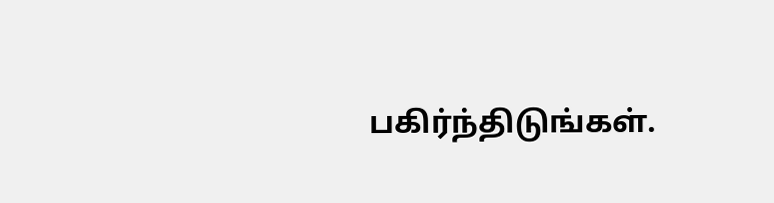பகிர்ந்திடுங்கள்.